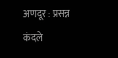अणदूर : प्रसन्न कंदले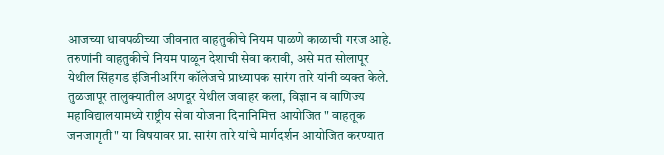आजच्या धावपळीच्या जीवनात वाहतुकीचे नियम पाळणे काळाची गरज आहे. तरुणांनी वाहतुकीचे नियम पाळून देशाची सेवा करावी, असे मत सोलापूर येथील सिंहगड इंजिनीअरिंग कॉलेजचे प्राध्यापक सारंग तारे यांनी व्यक्त केले.
तुळजापूर तालुक्यातील अणदूर येथील जवाहर कला, विज्ञान व वाणिज्य महाविद्यालयामध्ये राष्ट्रीय सेवा योजना दिनानिमित्त आयोजित " वाहतूक जनजागृती" या विषयावर प्रा. सारंग तारे यांचे मार्गदर्शन आयोजित करण्यात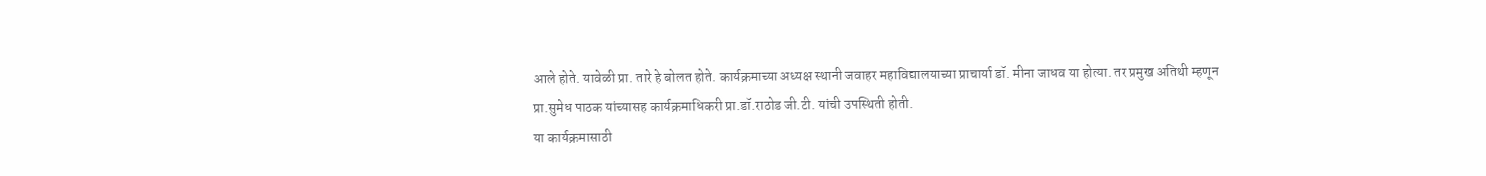आले होते. यावेळी प्रा. तारे हे बोलत होते. कार्यक्रमाच्या अध्यक्ष स्थानी जवाहर महाविद्यालयाच्या प्राचार्या डॉ. मीना जाधव या होत्या. तर प्रमुख अतिथी म्हणून प्रा.सुमेध पाठक यांच्यासह कार्यक्रमाधिकरी प्रा.डॉ.राठोड जी.टी. यांची उपस्थिती होती.
या कार्यक्रमासाठी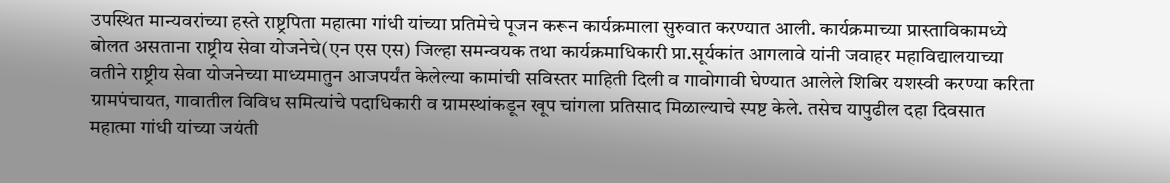उपस्थित मान्यवरांच्या हस्ते राष्ट्रपिता महात्मा गांधी यांच्या प्रतिमेचे पूजन करून कार्यक्रमाला सुरुवात करण्यात आली. कार्यक्रमाच्या प्रास्ताविकामध्ये बोलत असताना राष्ट्रीय सेवा योजनेचे(एन एस एस) जिल्हा समन्वयक तथा कार्यक्रमाधिकारी प्रा.सूर्यकांत आगलावे यांनी जवाहर महाविद्यालयाच्या वतीने राष्ट्रीय सेवा योजनेच्या माध्यमातुन आजपर्यंत केलेल्या कामांची सविस्तर माहिती दिली व गावोगावी घेण्यात आलेले शिबिर यशस्वी करण्या करिता ग्रामपंचायत, गावातील विविध समित्यांचे पदाधिकारी व ग्रामस्थांकडून खूप चांगला प्रतिसाद मिळाल्याचे स्पष्ट केले. तसेच यापुढील दहा दिवसात महात्मा गांधी यांच्या जयंती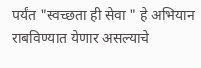पर्यंत "स्वच्छता ही सेवा " हे अभियान राबविण्यात येणार असल्याचे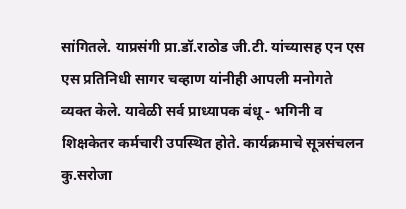सांगितले. याप्रसंगी प्रा.डॉ.राठोड जी.टी. यांच्यासह एन एस एस प्रतिनिधी सागर चव्हाण यांनीही आपली मनोगते व्यक्त केले. यावेळी सर्व प्राध्यापक बंधू - भगिनी व शिक्षकेतर कर्मचारी उपस्थित होते. कार्यक्रमाचे सूत्रसंचलन कु.सरोजा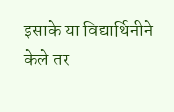इसाके या विद्यार्थिनीने केले तर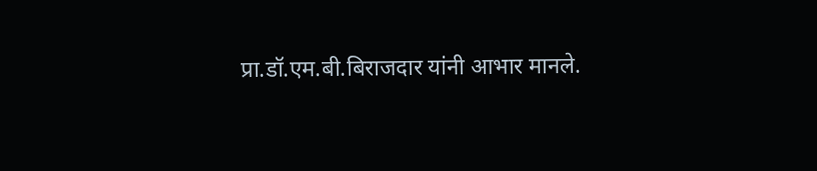प्रा.डॉ.एम.बी.बिराजदार यांनी आभार मानले.